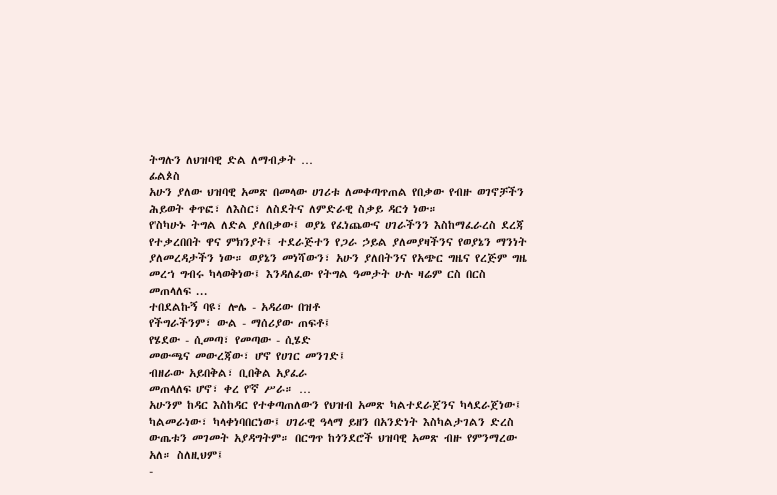ትግሉን ለህዝባዊ ድል ለማብቃት …
ፊልጶስ
አሁን ያለው ህዝባዊ አመጽ በመላው ሀገሪቱ ለመቀጣጥጠል የበቃው የብዙ ወገኖቻችን ሕይወት ቀጥፎ፣ ለእስር፣ ለስደትና ለምድራዊ ስቃይ ዳርጎ ነው።
የ'ስካሁኑ ትግል ለድል ያለበቃው፤ ወያኔ የፈነጨውና ሀገራችንን እስከማፈራረስ ደረጃ የተቃረበበት ዋና ምክንያት፤ ተደራጅተን የጋራ ኃይል ያለመያዛችንና የወያኔን ማንነት ያለመረዳታችን ነው። ወያኔን መነሻውን፣ አሁን ያለበትንና የአጭር ግዜና የረጅም ግዜ መረኀ ግብሩ ካላወቅነው፤ እንዳለፈው የትግል ዓመታት ሁሉ ዛሬም ርስ በርስ መጠላለፍ ...
ተበደልኩኝ ባዩ፣ ሎሌ - አዳሪው በዝቶ
የችግራችንም፣ ውል - ማሰሪያው ጠፍቶ፤
የሄደው - ሲመጣ፣ የመጣው - ሲሄድ
መውጫና መውረጃው፣ ሆኖ የሀገር መንገድ፤
ብዘራው አይበቅል፣ ቢበቅል አያፈራ
መጠላለፍ ሆኖ፣ ቀረ የ'ኛ ሥራ። …
አሁንም ከዳር እስከዳር የተቀጣጠለውን የህዝብ አመጽ ካልተደራጀንና ካላደራጀነው፤ ካልመራነው፣ ካላቀነባበርነው፤ ሀገራዊ ዓላማ ይዘን በአንድነት እስካልታገልን ድረስ ውጤቱን መገመት አያዳግትም። በርግጥ ከጎንደሮች ህዝባዊ አመጽ ብዙ የምንማረው አለ። ስለዚህም፤
-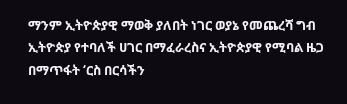ማንም ኢትዮጵያዊ ማወቅ ያለበት ነገር ወያኔ የመጨረሻ ግብ ኢትዮጵያ የተባለች ሀገር በማፈራረስና ኢትዮጵያዊ የሚባል ዜጋ በማጥፋት ‘ርስ በርሳችን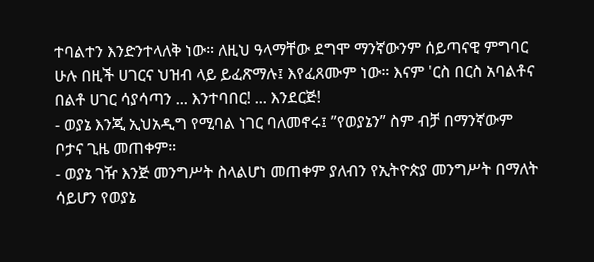ተባልተን እንድንተላለቅ ነው። ለዚህ ዓላማቸው ደግሞ ማንኛውንም ሰይጣናዊ ምግባር ሁሉ በዚች ሀገርና ህዝብ ላይ ይፈጽማሉ፤ እየፈጸሙም ነው። እናም 'ርስ በርስ አባልቶና በልቶ ሀገር ሳያሳጣን ... እንተባበር! ... እንደርጅ!
- ወያኔ እንጂ ኢህአዲግ የሚባል ነገር ባለመኖሩ፤ ”የወያኔን” ስም ብቻ በማንኛውም ቦታና ጊዜ መጠቀም።
- ወያኔ ገዥ እንጅ መንግሥት ስላልሆነ መጠቀም ያለብን የኢትዮጵያ መንግሥት በማለት ሳይሆን የወያኔ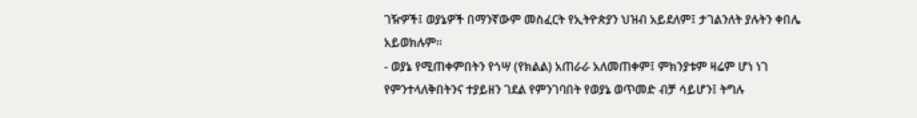ገዥዎች፤ ወያኔዎች በማንኛውም መስፈርት የኢትዮጵያን ህዝብ አይደለም፤ ታገልንለት ያሉትን ቀበሌ አይወክሉም።
- ወያኔ የሚጠቀምበትን የጎሣ (የክልል) አጠራራ አለመጠቀም፤ ምክንያቱም ዛሬም ሆነ ነገ የምንተላለቅበትንና ተያይዘን ገደል የምንገባበት የወያኔ ወጥመድ ብቻ ሳይሆን፤ ትግሉ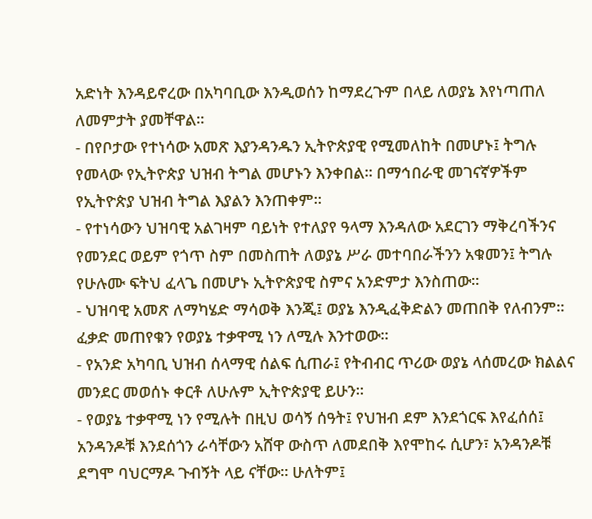አድነት እንዳይኖረው በአካባቢው እንዲወሰን ከማደረጉም በላይ ለወያኔ እየነጣጠለ ለመምታት ያመቸዋል።
- በየቦታው የተነሳው አመጽ እያንዳንዱን ኢትዮጵያዊ የሚመለከት በመሆኑ፤ ትግሉ የመላው የኢትዮጵያ ህዝብ ትግል መሆኑን እንቀበል። በማኅበራዊ መገናኛዎችም የኢትዮጵያ ህዝብ ትግል እያልን እንጠቀም።
- የተነሳውን ህዝባዊ አልገዛም ባይነት የተለያየ ዓላማ እንዳለው አደርገን ማቅረባችንና የመንደር ወይም የጎጥ ስም በመስጠት ለወያኔ ሥራ መተባበራችንን አቁመን፤ ትግሉ የሁሉሙ ፍትህ ፈላጌ በመሆኑ ኢትዮጵያዊ ስምና አንድምታ እንስጠው።
- ህዝባዊ አመጽ ለማካሄድ ማሳወቅ እንጂ፤ ወያኔ እንዲፈቅድልን መጠበቅ የለብንም። ፈቃድ መጠየቁን የወያኔ ተቃዋሚ ነን ለሚሉ እንተወው።
- የአንድ አካባቢ ህዝብ ሰላማዊ ሰልፍ ሲጠራ፤ የትብብር ጥሪው ወያኔ ላሰመረው ክልልና መንደር መወሰኑ ቀርቶ ለሁሉም ኢትዮጵያዊ ይሁን።
- የወያኔ ተቃዋሚ ነን የሚሉት በዚህ ወሳኝ ሰዓት፤ የህዝብ ደም እንደጎርፍ እየፈሰሰ፤ አንዳንዶቹ እንደሰጎን ራሳቸውን አሸዋ ውስጥ ለመደበቅ እየሞከሩ ሲሆን፣ አንዳንዶቹ ደግሞ ባህርማዶ ጉብኝት ላይ ናቸው። ሁለትም፤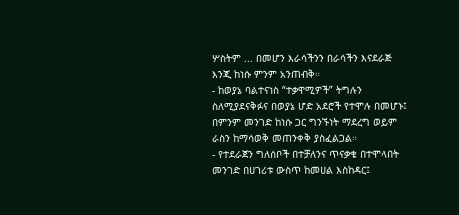ሦስትም ... በመሆን እራሳችንን በራሳችን እናደራጅ እንጂ ከነሱ ምንም አንጠብቅ።
- ከወያኔ ባልተናነስ “ተቃዋሚዎች” ትግሉን ስለሚያደናቅፉና በወያኔ ሆድ አደሮች የተሞሉ በመሆኑ፤ በምንም መንገድ ከነሱ ጋር ግንኙነት ማደረግ ወይም ራስን ከማሳወቅ መጠንቀቅ ያስፈልጋል።
- የተደራጀን ግለሰቦች በተቻለንና ጥናቃቄ በተሞላበት መንገድ በሀገሪቱ ውስጥ ከመሀል እስከዳር፤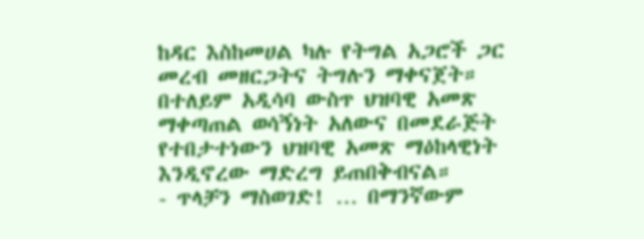ከዳር እስከመሀል ካሉ የትግል አጋሮች ጋር መረብ መዘርጋትና ትግሉን ማቀናጀት። በተለይም አዲሳባ ውስጥ ህዝባዊ አመጽ ማቀጣጠል ወሳኝነት አለውና በመደራጅት የተበታተነውን ህዝባዊ አመጽ ማዕከላዊነት እንዲኖረው ማድረግ ይጠበቅብናል።
- ጥላቻን ማስወገድ! … በማንኛውም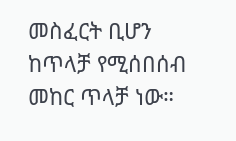መስፈርት ቢሆን ከጥላቻ የሚሰበሰብ መከር ጥላቻ ነው።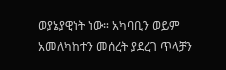ወያኔያዊነት ነው። አካባቢን ወይም አመለካከተን መሰረት ያደረገ ጥላቻን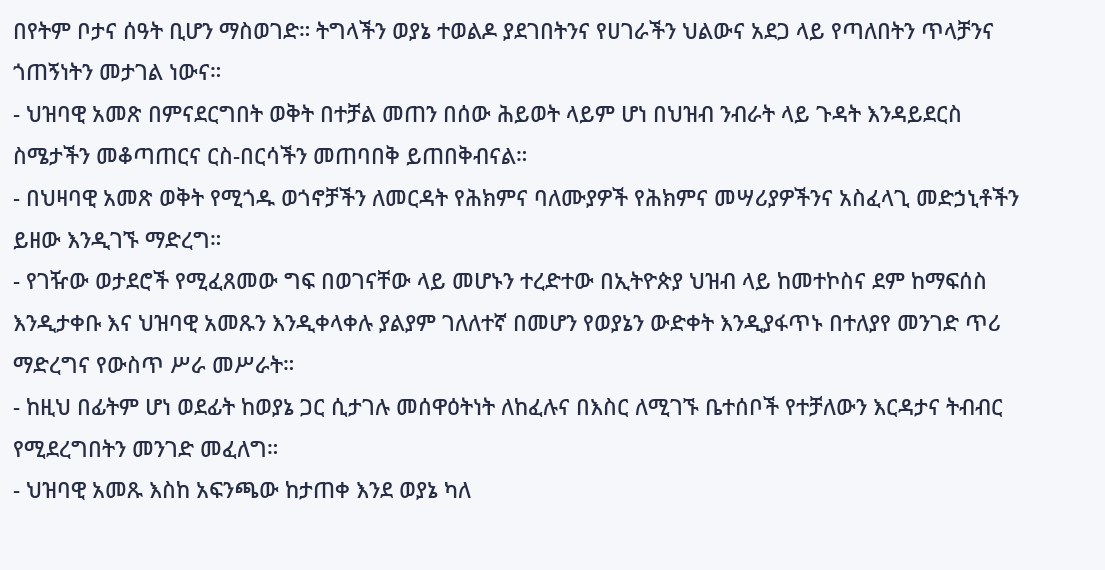በየትም ቦታና ሰዓት ቢሆን ማስወገድ። ትግላችን ወያኔ ተወልዶ ያደገበትንና የሀገራችን ህልውና አደጋ ላይ የጣለበትን ጥላቻንና ጎጠኝነትን መታገል ነውና።
- ህዝባዊ አመጽ በምናደርግበት ወቅት በተቻል መጠን በሰው ሕይወት ላይም ሆነ በህዝብ ንብራት ላይ ጉዳት እንዳይደርስ ስሜታችን መቆጣጠርና ርስ-በርሳችን መጠባበቅ ይጠበቅብናል።
- በህዛባዊ አመጽ ወቅት የሚጎዱ ወጎኖቻችን ለመርዳት የሕክምና ባለሙያዎች የሕክምና መሣሪያዎችንና አስፈላጊ መድኃኒቶችን ይዘው እንዲገኙ ማድረግ።
- የገዥው ወታደሮች የሚፈጸመው ግፍ በወገናቸው ላይ መሆኑን ተረድተው በኢትዮጵያ ህዝብ ላይ ከመተኮስና ደም ከማፍሰስ እንዲታቀቡ እና ህዝባዊ አመጹን እንዲቀላቀሉ ያልያም ገለለተኛ በመሆን የወያኔን ውድቀት እንዲያፋጥኑ በተለያየ መንገድ ጥሪ ማድረግና የውስጥ ሥራ መሥራት።
- ከዚህ በፊትም ሆነ ወደፊት ከወያኔ ጋር ሲታገሉ መሰዋዕትነት ለከፈሉና በእስር ለሚገኙ ቤተሰቦች የተቻለውን እርዳታና ትብብር የሚደረግበትን መንገድ መፈለግ።
- ህዝባዊ አመጹ እስከ አፍንጫው ከታጠቀ እንደ ወያኔ ካለ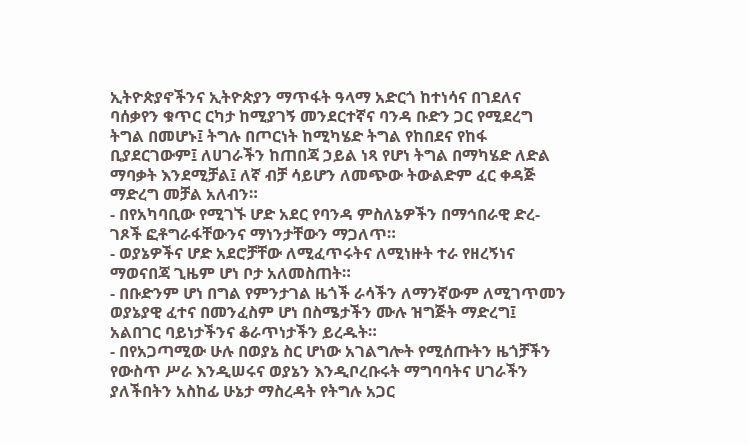ኢትዮጵያኖችንና ኢትዮጵያን ማጥፋት ዓላማ አድርጎ ከተነሳና በገደለና ባሰቃየን ቁጥር ርካታ ከሚያገኝ መንደርተኛና ባንዳ ቡድን ጋር የሚደረግ ትግል በመሆኑ፤ ትግሉ በጦርነት ከሚካሄድ ትግል የከበደና የከፋ ቢያደርገውም፤ ለሀገራችን ከጠበጃ ኃይል ነጻ የሆነ ትግል በማካሄድ ለድል ማባቃት እንደሚቻል፤ ለኛ ብቻ ሳይሆን ለመጭው ትውልድም ፈር ቀዳጅ ማድረግ መቻል አለብን።
- በየአካባቢው የሚገኙ ሆድ አደር የባንዳ ምስለኔዎችን በማኅበራዊ ድረ-ገጾች ፎቶግራፋቸውንና ማነንታቸውን ማጋለጥ።
- ወያኔዎችና ሆድ አደሮቻቸው ለሚፈጥሩትና ለሚነዙት ተራ የዘረኝነና ማወናበጃ ጊዜም ሆነ ቦታ አለመስጠት።
- በቡድንም ሆነ በግል የምንታገል ዜጎች ራሳችን ለማንኛውም ለሚገጥመን ወያኔያዊ ፈተና በመንፈስም ሆነ በስሜታችን ሙሉ ዝግጅት ማድረግ፤ አልበገር ባይነታችንና ቆራጥነታችን ይረዱት።
- በየአጋጣሚው ሁሉ በወያኔ ስር ሆነው አገልግሎት የሚሰጡትን ዜጎቻችን የውስጥ ሥራ እንዲሠሩና ወያኔን እንዲቦረቡሩት ማግባባትና ሀገራችን ያለችበትን አስከፊ ሁኔታ ማስረዳት የትግሉ አጋር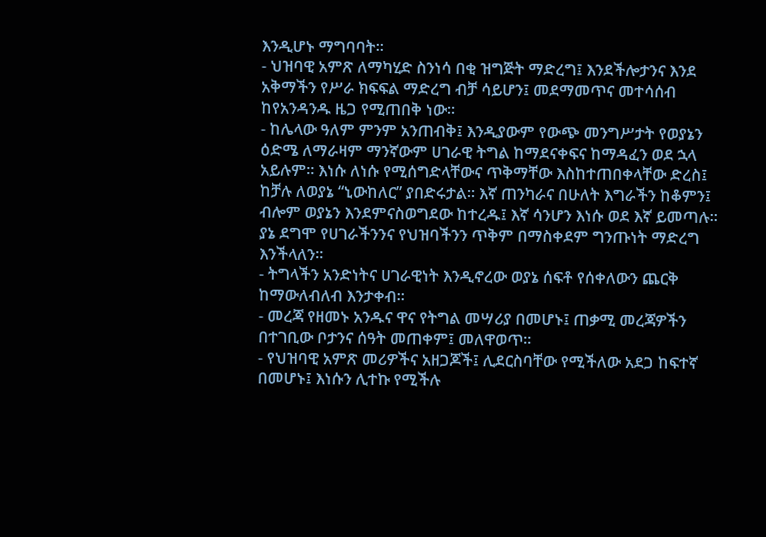እንዲሆኑ ማግባባት።
- ህዝባዊ አምጽ ለማካሂድ ስንነሳ በቂ ዝግጅት ማድረግ፤ እንደችሎታንና እንደ አቅማችን የሥራ ክፍፍል ማድረግ ብቻ ሳይሆን፤ መደማመጥና መተሳሰብ ከየአንዳንዱ ዜጋ የሚጠበቅ ነው።
- ከሌላው ዓለም ምንም አንጠብቅ፤ እንዲያውም የውጭ መንግሥታት የወያኔን ዕድሜ ለማራዛም ማንኛውም ሀገራዊ ትግል ከማደናቀፍና ከማዳፈን ወደ ኋላ አይሉም። እነሱ ለነሱ የሚሰግድላቸውና ጥቅማቸው እስከተጠበቀላቸው ድረስ፤ ከቻሉ ለወያኔ “ኒውከለር” ያበድሩታል። እኛ ጠንካራና በሁለት እግራችን ከቆምን፤ ብሎም ወያኔን እንደምናስወግደው ከተረዱ፤ እኛ ሳንሆን እነሱ ወደ እኛ ይመጣሉ። ያኔ ደግሞ የሀገራችንንና የህዝባችንን ጥቅም በማስቀደም ግንጡነት ማድረግ እንችላለን።
- ትግላችን አንድነትና ሀገራዊነት እንዲኖረው ወያኔ ሰፍቶ የሰቀለውን ጨርቅ ከማውለብለብ እንታቀብ።
- መረጃ የዘመኑ አንዱና ዋና የትግል መሣሪያ በመሆኑ፤ ጠቃሚ መረጃዎችን በተገቢው ቦታንና ሰዓት መጠቀም፤ መለዋወጥ።
- የህዝባዊ አምጽ መሪዎችና አዘጋጆች፤ ሊደርስባቸው የሚችለው አደጋ ከፍተኛ በመሆኑ፤ እነሱን ሊተኩ የሚችሉ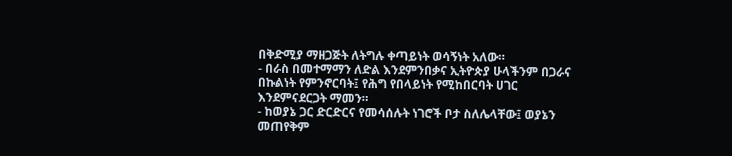በቅድሚያ ማዘጋጅት ለትግሉ ቀጣይነት ወሳኝነት አለው።
- በራስ በመተማማን ለድል እንደምንበቃና ኢትዮጵያ ሁላችንም በጋራና በኩልነት የምንኖርባት፤ የሕግ የበላይነት የሚከበርባት ሀገር እንደምናደርጋት ማመን።
- ከወያኔ ጋር ድርድርና የመሳሰሉት ነገሮች ቦታ ስለሌላቸው፤ ወያኔን መጠየቅም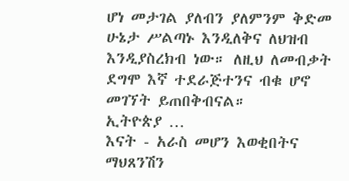ሆነ መታገል ያለብን ያለምንም ቅድመ ሁኔታ ሥልጣኑ እንዲለቅና ለህዝብ እንዲያስረክብ ነው። ለዚህ ለመብቃት ደግሞ እኛ ተደራጅተንና ብቁ ሆኖ መገኘት ይጠበቅብናል።
ኢትዮጵያ …
እናት - አራስ መሆን እወቂበትና
ማህጸንሽን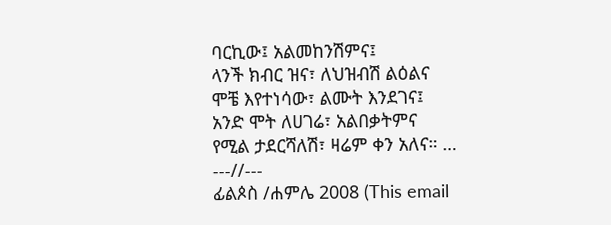ባርኪው፤ አልመከንሽምና፤
ላንች ክብር ዝና፣ ለህዝብሽ ልዕልና
ሞቼ እየተነሳው፣ ልሙት እንደገና፤
አንድ ሞት ለሀገሬ፣ አልበቃትምና
የሚል ታደርሻለሽ፣ ዛሬም ቀን አለና። …
---//---
ፊልጶስ /ሐምሌ 2008 (This email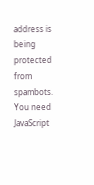address is being protected from spambots. You need JavaScript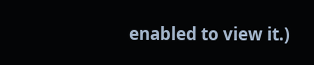enabled to view it.)